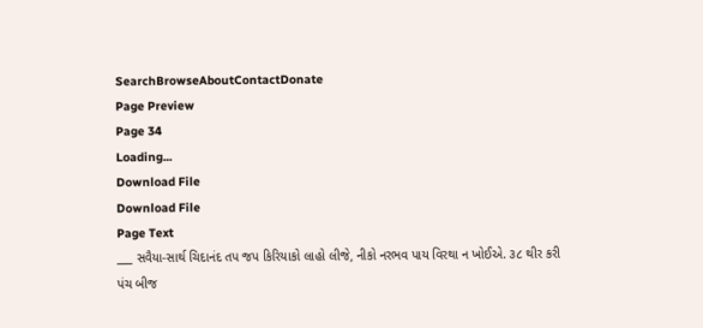SearchBrowseAboutContactDonate
Page Preview
Page 34
Loading...
Download File
Download File
Page Text
___ સવૈયા-સાર્થ ચિદાનંદ તપ જપ કિરિયાકો લાહો લીજે, નીકો નરભવ પાય વિરથા ન ખોઈએ. ૩૮ થીર કરી પંચ બીજ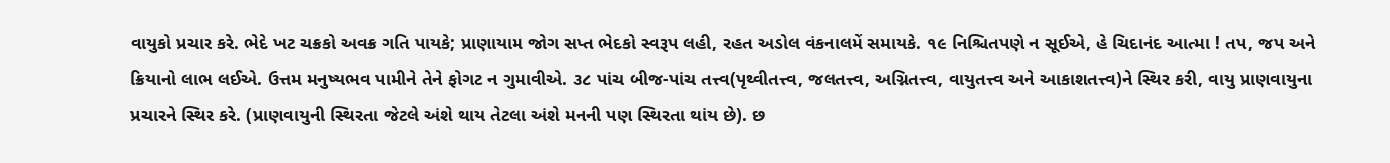વાયુકો પ્રચાર કરે. ભેદે ખટ ચક્રકો અવક્ર ગતિ પાયકે; પ્રાણાયામ જોગ સપ્ત ભેદકો સ્વરૂપ લહી, રહત અડોલ વંકનાલમેં સમાયકે. ૧૯ નિશ્ચિતપણે ન સૂઈએ, હે ચિદાનંદ આત્મા ! તપ, જપ અને ક્રિયાનો લાભ લઈએ. ઉત્તમ મનુષ્યભવ પામીને તેને ફોગટ ન ગુમાવીએ. ૩૮ પાંચ બીજ-પાંચ તત્ત્વ(પૃથ્વીતત્ત્વ, જલતત્ત્વ, અગ્નિતત્ત્વ, વાયુતત્ત્વ અને આકાશતત્ત્વ)ને સ્થિર કરી, વાયુ પ્રાણવાયુના પ્રચારને સ્થિર કરે. (પ્રાણવાયુની સ્થિરતા જેટલે અંશે થાય તેટલા અંશે મનની પણ સ્થિરતા થાંય છે). છ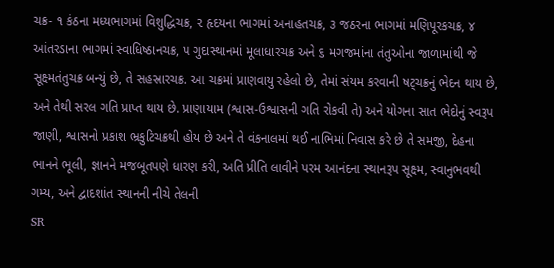ચક્ર- ૧ કંઠના મધ્યભાગમાં વિશુદ્ધિચક્ર, ૨ હૃદયના ભાગમાં અનાહતચક્ર, ૩ જઠરના ભાગમાં મણિપૂરકચક્ર, ૪ આંતરડાના ભાગમાં સ્વાધિષ્ઠાનચક્ર, ૫ ગુદાસ્થાનમાં મૂલાધારચક્ર અને ૬ મગજમાંના તંતુઓના જાળામાંથી જે સૂક્ષ્મતંતુચક્ર બન્યું છે, તે સહસ્રારચક્ર. આ ચક્રમાં પ્રાણવાયુ રહેલો છે, તેમાં સંયમ કરવાની ષટ્ચક્રનું ભેદન થાય છે, અને તેથી સરલ ગતિ પ્રાપ્ત થાય છે. પ્રાણાયામ (શ્વાસ-ઉશ્વાસની ગતિ રોકવી તે) અને યોગના સાત ભેદોનું સ્વરૂપ જાણી, શ્વાસનો પ્રકાશ ભ્રકુટિચક્રથી હોય છે અને તે વંકનાલમાં થઈ નાભિમાં નિવાસ કરે છે તે સમજી, દેહના ભાનને ભૂલી, જ્ઞાનને મજબૂતપણે ધારણ કરી, અતિ પ્રીતિ લાવીને પરમ આનંદના સ્થાનરૂપ સૂક્ષ્મ, સ્વાનુભવથી ગમ્ય, અને દ્વાદશાંત સ્થાનની નીચે તેલની
SR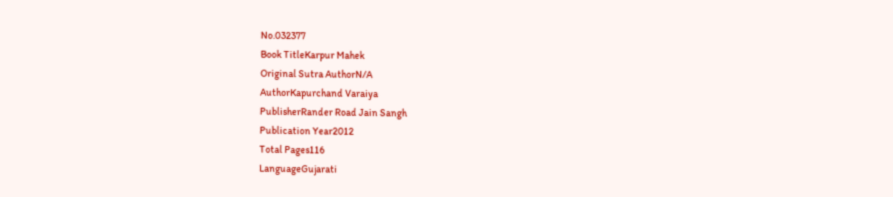No.032377
Book TitleKarpur Mahek
Original Sutra AuthorN/A
AuthorKapurchand Varaiya
PublisherRander Road Jain Sangh
Publication Year2012
Total Pages116
LanguageGujarati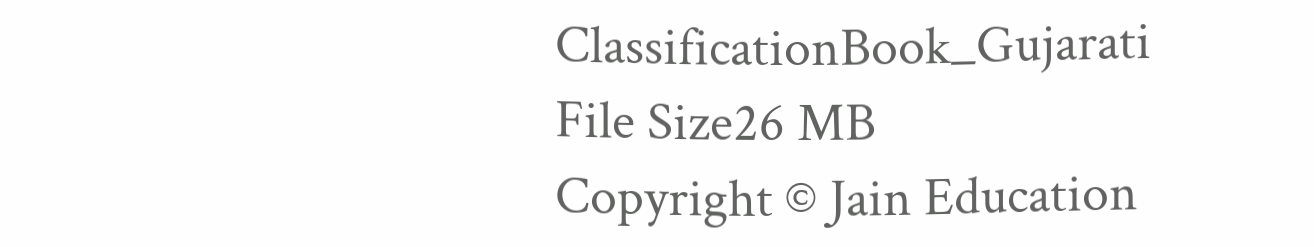ClassificationBook_Gujarati
File Size26 MB
Copyright © Jain Education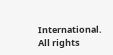International. All rights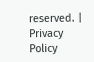reserved. | Privacy Policy